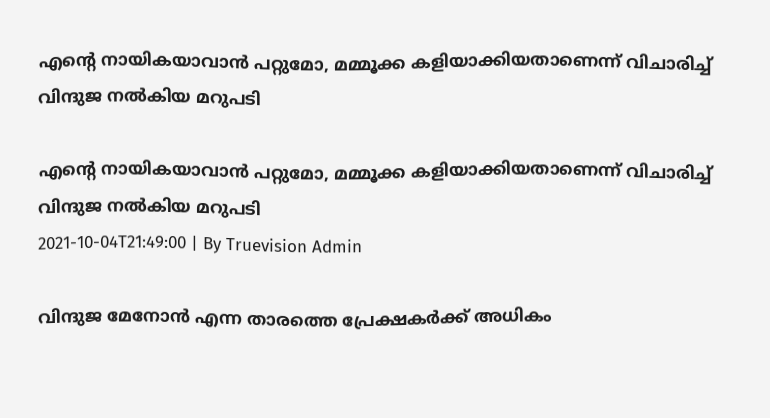എന്റെ നായികയാവാന്‍ പറ്റുമോ, മമ്മൂക്ക കളിയാക്കിയതാണെന്ന് വിചാരിച്ച് വിന്ദുജ നല്‍കിയ മറുപടി

എന്റെ നായികയാവാന്‍ പറ്റുമോ, മമ്മൂക്ക കളിയാക്കിയതാണെന്ന് വിചാരിച്ച് വിന്ദുജ നല്‍കിയ മറുപടി
2021-10-04T21:49:00 | By Truevision Admin

വിന്ദുജ മേനോന്‍ എന്ന താരത്തെ പ്രേക്ഷകര്‍ക്ക് അധികം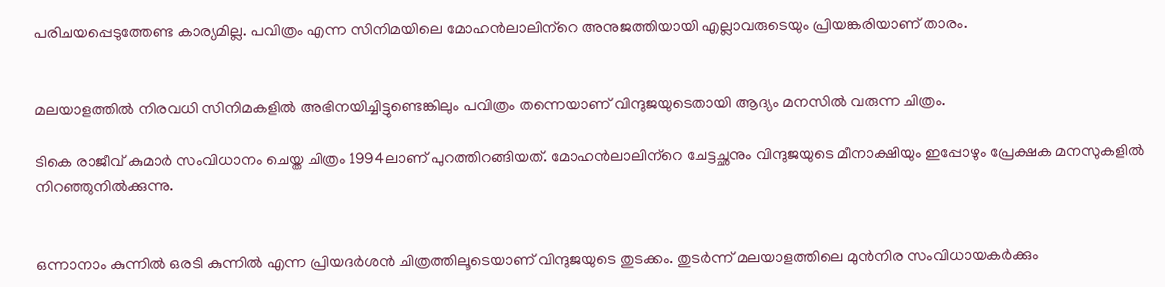പരിചയപ്പെടുത്തേണ്ട കാര്യമില്ല. പവിത്രം എന്ന സിനിമയിലെ മോഹന്‍ലാലിന്‌റെ അനുജത്തിയായി എല്ലാവരുടെയും പ്രിയങ്കരിയാണ് താരം.


മലയാളത്തില്‍ നിരവധി സിനിമകളില്‍ അഭിനയിച്ചിട്ടുണ്ടെങ്കിലും പവിത്രം തന്നെയാണ് വിന്ദുജയുടെതായി ആദ്യം മനസില്‍ വരുന്ന ചിത്രം.

ടികെ രാജീവ് കുമാര്‍ സംവിധാനം ചെയ്ത ചിത്രം 1994ലാണ് പുറത്തിറങ്ങിയത്. മോഹന്‍ലാലിന്‌റെ ചേട്ടച്ഛനും വിന്ദുജയുടെ മീനാക്ഷിയും ഇപ്പോഴും പ്രേക്ഷക മനസുകളില്‍ നിറഞ്ഞുനില്‍ക്കുന്നു.


ഒന്നാനാം കുന്നില്‍ ഒരടി കുന്നില്‍ എന്ന പ്രിയദര്‍ശന്‍ ചിത്രത്തിലൂടെയാണ് വിന്ദുജയുടെ തുടക്കം. തുടര്‍ന്ന് മലയാളത്തിലെ മുന്‍നിര സംവിധായകര്‍ക്കും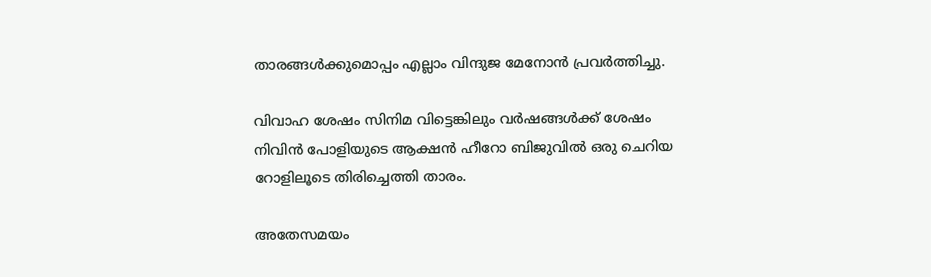താരങ്ങള്‍ക്കുമൊപ്പം എല്ലാം വിന്ദുജ മേനോന്‍ പ്രവര്‍ത്തിച്ചു.

വിവാഹ ശേഷം സിനിമ വിട്ടെങ്കിലും വര്‍ഷങ്ങള്‍ക്ക് ശേഷം നിവിന്‍ പോളിയുടെ ആക്ഷന്‍ ഹീറോ ബിജുവില്‍ ഒരു ചെറിയ റോളിലൂടെ തിരിച്ചെത്തി താരം.

അതേസമയം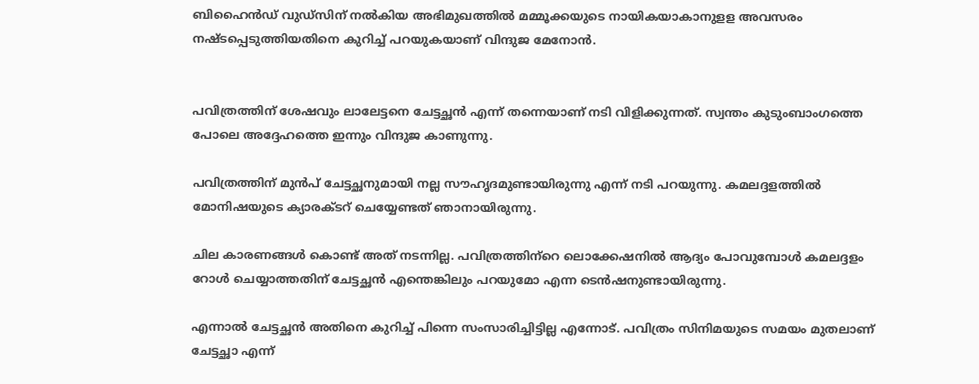ബിഹൈന്‍ഡ് വുഡ്‌സിന് നല്‍കിയ അഭിമുഖത്തില്‍ മമ്മൂക്കയുടെ നായികയാകാനുളള അവസരം നഷ്ടപ്പെടുത്തിയതിനെ കുറിച്ച് പറയുകയാണ് വിന്ദുജ മേനോന്‍.


പവിത്രത്തിന് ശേഷവും ലാലേട്ടനെ ചേട്ടച്ഛന്‍ എന്ന് തന്നെയാണ് നടി വിളിക്കുന്നത്. സ്വന്തം കുടുംബാംഗത്തെ പോലെ അദ്ദേഹത്തെ ഇന്നും വിന്ദുജ കാണുന്നു.

പവിത്രത്തിന് മുന്‍പ് ചേട്ടച്ഛനുമായി നല്ല സൗഹൃദമുണ്ടായിരുന്നു എന്ന് നടി പറയുന്നു. കമലദ്ദളത്തില്‍ മോനിഷയുടെ ക്യാരക്ടറ് ചെയ്യേണ്ടത് ഞാനായിരുന്നു.

ചില കാരണങ്ങള്‍ കൊണ്ട് അത് നടന്നില്ല. പവിത്രത്തിന്‌റെ ലൊക്കേഷനില്‍ ആദ്യം പോവുമ്പോള്‍ കമലദ്ദളം റോള്‍ ചെയ്യാത്തതിന് ചേട്ടച്ഛന്‍ എന്തെങ്കിലും പറയുമോ എന്ന ടെന്‍ഷനുണ്ടായിരുന്നു.

എന്നാല്‍ ചേട്ടച്ഛന്‍ അതിനെ കുറിച്ച് പിന്നെ സംസാരിച്ചിട്ടില്ല എന്നോട്. പവിത്രം സിനിമയുടെ സമയം മുതലാണ് ചേട്ടച്ഛാ എന്ന്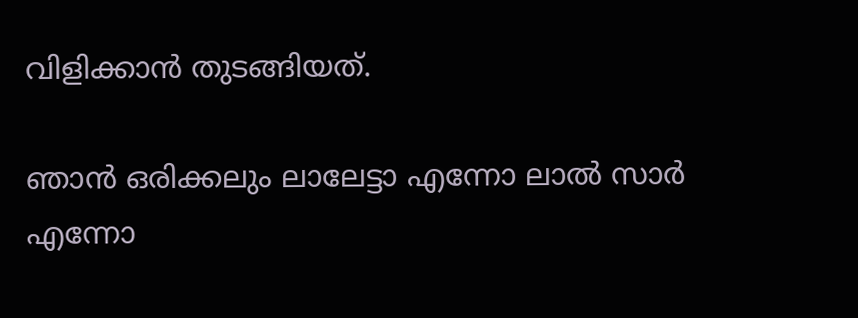വിളിക്കാന്‍ തുടങ്ങിയത്.

ഞാന്‍ ഒരിക്കലും ലാലേട്ടാ എന്നോ ലാല്‍ സാര്‍ എന്നോ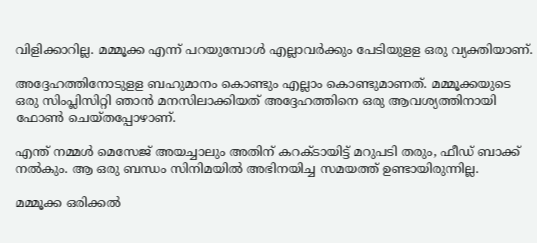വിളിക്കാറില്ല. മമ്മൂക്ക എന്ന് പറയുമ്പോള്‍ എല്ലാവര്‍ക്കും പേടിയുളള ഒരു വ്യക്തിയാണ്.

അദ്ദേഹത്തിനോടുളള ബഹുമാനം കൊണ്ടും എല്ലാം കൊണ്ടുമാണത്. മമ്മൂക്കയുടെ ഒരു സിംപ്ലിസിറ്റി ഞാന്‍ മനസിലാക്കിയത് അദ്ദേഹത്തിനെ ഒരു ആവശ്യത്തിനായി ഫോണ്‍ ചെയ്തപ്പോഴാണ്.

എന്ത് നമ്മള്‍ മെസേജ് അയച്ചാലും അതിന് കറക്ടായിട്ട് മറുപടി തരും, ഫീഡ് ബാക്ക് നല്‍കും. ആ ഒരു ബന്ധം സിനിമയില്‍ അഭിനയിച്ച സമയത്ത് ഉണ്ടായിരുന്നില്ല.

മമ്മൂക്ക ഒരിക്കല്‍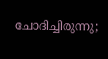ചോദിച്ചിരുന്നു;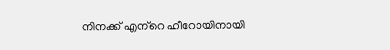നിനക്ക് എന്‌റെ ഹീറോയിനായി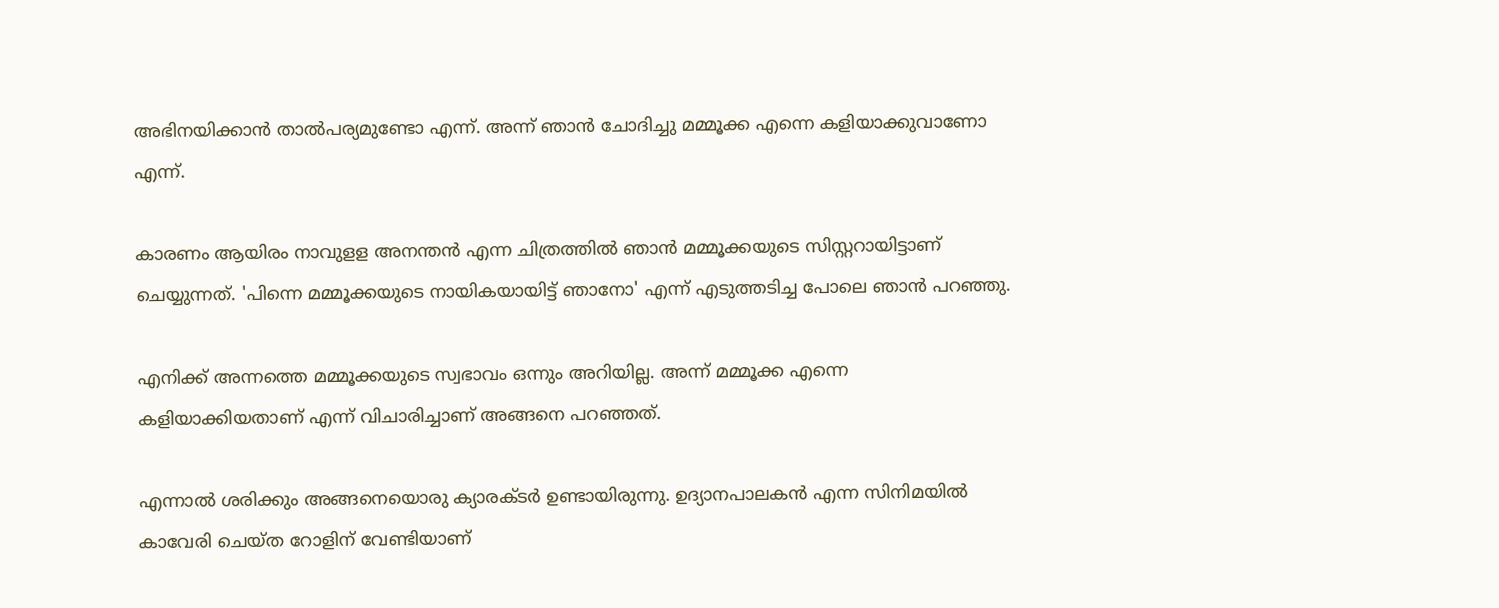അഭിനയിക്കാന്‍ താല്‍പര്യമുണ്ടോ എന്ന്. അന്ന് ഞാന്‍ ചോദിച്ചു മമ്മൂക്ക എന്നെ കളിയാക്കുവാണോ എന്ന്.

കാരണം ആയിരം നാവുളള അനന്തന്‍ എന്ന ചിത്രത്തില്‍ ഞാന്‍ മമ്മൂക്കയുടെ സിസ്റ്ററായിട്ടാണ് ചെയ്യുന്നത്. 'പിന്നെ മമ്മൂക്കയുടെ നായികയായിട്ട് ഞാനോ' എന്ന് എടുത്തടിച്ച പോലെ ഞാന്‍ പറഞ്ഞു.

എനിക്ക് അന്നത്തെ മമ്മൂക്കയുടെ സ്വഭാവം ഒന്നും അറിയില്ല. അന്ന് മമ്മൂക്ക എന്നെ കളിയാക്കിയതാണ് എന്ന് വിചാരിച്ചാണ് അങ്ങനെ പറഞ്ഞത്.

എന്നാല്‍ ശരിക്കും അങ്ങനെയൊരു ക്യാരക്ടര്‍ ഉണ്ടായിരുന്നു. ഉദ്യാനപാലകന്‍ എന്ന സിനിമയില്‍ കാവേരി ചെയ്ത റോളിന് വേണ്ടിയാണ്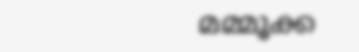മമ്മൂക്ക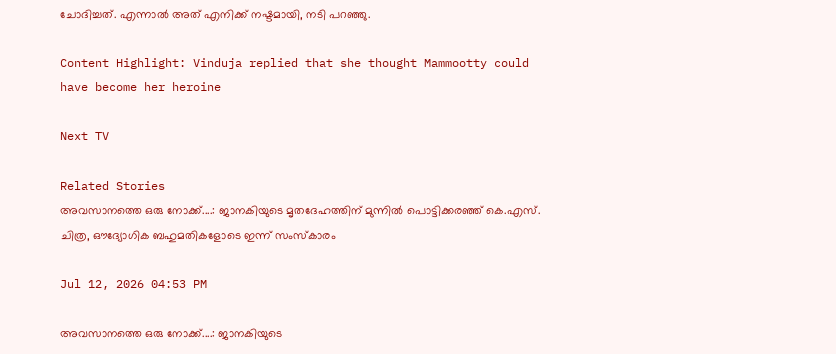ചോദിച്ചത്. എന്നാല്‍ അത് എനിക്ക് നഷ്ടമായി, നടി പറഞ്ഞു.

Content Highlight: Vinduja replied that she thought Mammootty could have become her heroine

Next TV

Related Stories
അവസാനത്തെ ഒരു നോക്ക്....: ജാനകിയുടെ മൃതദേഹത്തിന് മുന്നിൽ പൊട്ടിക്കരഞ്ഞ് കെ.എസ്.  ചിത്ര, ഔദ്യോഗിക ബഹുമതികളോടെ ഇന്ന് സംസ്കാരം

Jul 12, 2026 04:53 PM

അവസാനത്തെ ഒരു നോക്ക്....: ജാനകിയുടെ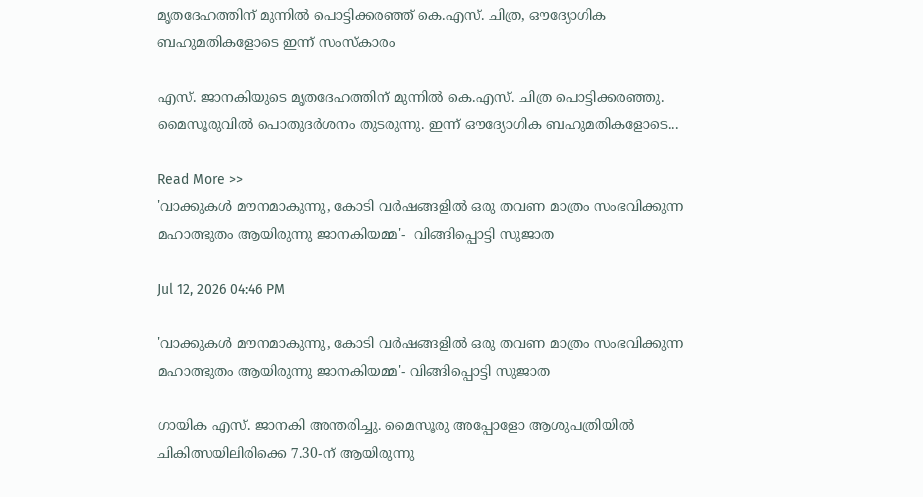മൃതദേഹത്തിന് മുന്നിൽ പൊട്ടിക്കരഞ്ഞ് കെ.എസ്. ചിത്ര, ഔദ്യോഗിക ബഹുമതികളോടെ ഇന്ന് സംസ്കാരം

എസ്. ജാനകിയുടെ മൃതദേഹത്തിന് മുന്നിൽ കെ.എസ്. ചിത്ര പൊട്ടിക്കരഞ്ഞു. മൈസൂരുവിൽ പൊതുദർശനം തുടരുന്നു. ഇന്ന് ഔദ്യോഗിക ബഹുമതികളോടെ...

Read More >>
'വാക്കുകൾ മൗനമാകുന്നു, കോടി വർഷങ്ങളിൽ ഒരു തവണ മാത്രം സംഭവിക്കുന്ന മഹാത്ഭുതം ആയിരുന്നു ജാനകിയമ്മ'-  വിങ്ങിപ്പൊട്ടി സുജാത

Jul 12, 2026 04:46 PM

'വാക്കുകൾ മൗനമാകുന്നു, കോടി വർഷങ്ങളിൽ ഒരു തവണ മാത്രം സംഭവിക്കുന്ന മഹാത്ഭുതം ആയിരുന്നു ജാനകിയമ്മ'- വിങ്ങിപ്പൊട്ടി സുജാത

ഗായിക എസ്. ജാനകി അന്തരിച്ചു. മൈസൂരു അപ്പോളോ ആശുപത്രിയിൽ ചികിത്സയിലിരിക്കെ 7.30-ന് ആയിരുന്നു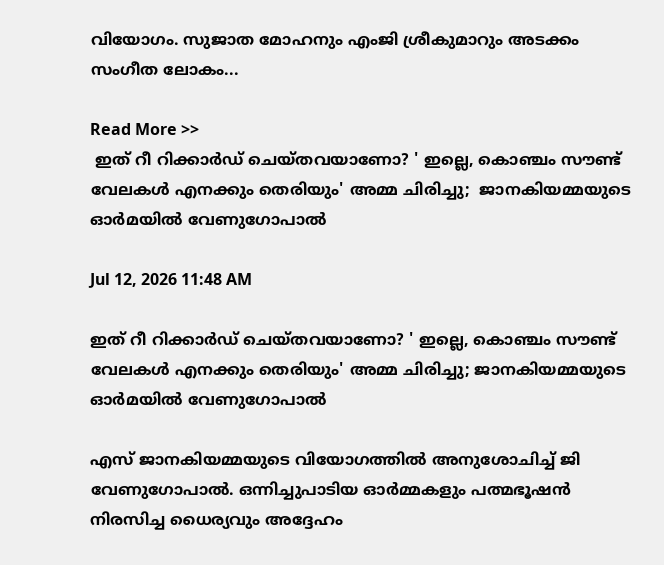വിയോഗം. സുജാത മോഹനും എംജി ശ്രീകുമാറും അടക്കം സംഗീത ലോകം...

Read More >>
 ഇത് റീ റിക്കാർഡ് ചെയ്തവയാണോ? ' ഇല്ലെ, കൊഞ്ചം സൗണ്ട് വേലകൾ എനക്കും തെരിയും' അമ്മ ചിരിച്ചു;  ജാനകിയമ്മയുടെ ഓർമയിൽ വേണുഗോപാൽ

Jul 12, 2026 11:48 AM

ഇത് റീ റിക്കാർഡ് ചെയ്തവയാണോ? ' ഇല്ലെ, കൊഞ്ചം സൗണ്ട് വേലകൾ എനക്കും തെരിയും' അമ്മ ചിരിച്ചു; ജാനകിയമ്മയുടെ ഓർമയിൽ വേണുഗോപാൽ

എസ് ജാനകിയമ്മയുടെ വിയോഗത്തിൽ അനുശോചിച്ച് ജി വേണുഗോപാൽ. ഒന്നിച്ചുപാടിയ ഓർമ്മകളും പത്മഭൂഷൻ നിരസിച്ച ധൈര്യവും അദ്ദേഹം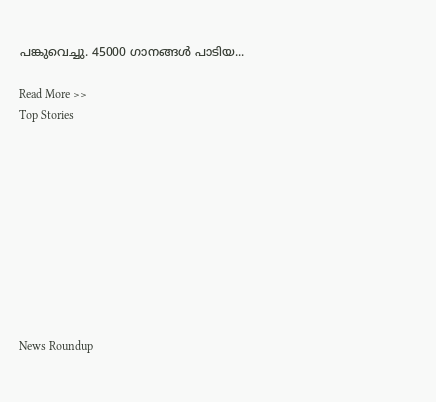പങ്കുവെച്ചു. 45000 ഗാനങ്ങൾ പാടിയ...

Read More >>
Top Stories










News Roundup